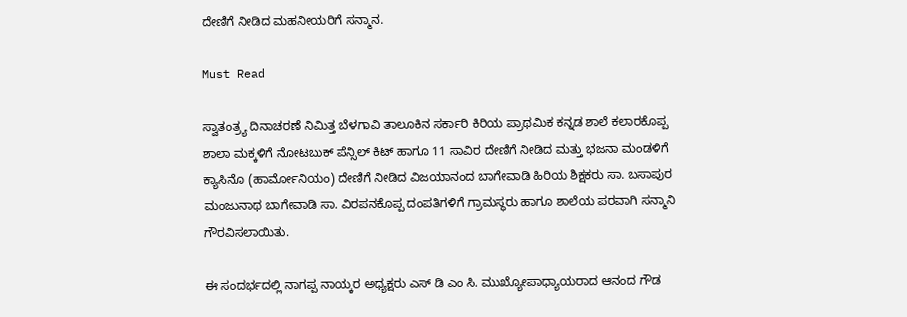ದೇಣಿಗೆ ನೀಡಿದ ಮಹನೀಯರಿಗೆ ಸನ್ಮಾನ.

Must Read

ಸ್ವಾತಂತ್ರ್ಯ ದಿನಾಚರಣೆ ನಿಮಿತ್ತ ಬೆಳಗಾವಿ ತಾಲೂಕಿನ ಸರ್ಕಾರಿ ಕಿರಿಯ ಪ್ರಾಥಮಿಕ ಕನ್ನಡ ಶಾಲೆ ಕಲಾರಕೊಪ್ಪ ಶಾಲಾ ಮಕ್ಕಳಿಗೆ ನೋಟಬುಕ್ ಪೆನ್ಸಿಲ್ ಕಿಟ್ ‌ಹಾಗೂ 11 ಸಾವಿರ ದೇಣಿಗೆ ನೀಡಿದ ಮತ್ತು ಭಜನಾ ಮಂಡಳಿಗೆ ಕ್ಯಾಸಿನೊ (ಹಾರ್ಮೋನಿಯಂ) ದೇಣಿಗೆ ನೀಡಿದ ವಿಜಯಾನಂದ ಬಾಗೇವಾಡಿ ಹಿರಿಯ ಶಿಕ್ಷಕರು ಸಾ. ಬಸಾಪುರ ಮಂಜುನಾಥ ಬಾಗೇವಾಡಿ ಸಾ. ವಿರಪನಕೊಪ್ಪ ದಂಪತಿಗಳಿಗೆ ಗ್ರಾಮಸ್ಥರು ಹಾಗೂ ಶಾಲೆಯ ಪರವಾಗಿ ಸನ್ಮಾನಿ ಗೌರವಿಸಲಾಯಿತು.

ಈ ಸಂದರ್ಭದಲ್ಲಿ ನಾಗಪ್ಪ ನಾಯ್ಕರ ಅಧ್ಯಕ್ಷರು ಎಸ್ ಡಿ ಎಂ ಸಿ. ಮುಖ್ಯೋಪಾಧ್ಯಾಯರಾದ ಆನಂದ ಗೌಡ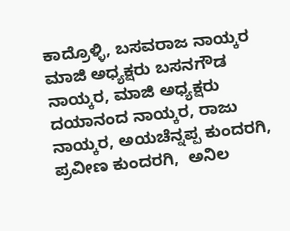ಕಾದ್ರೊಳ್ಳಿ, ಬಸವರಾಜ ನಾಯ್ಕರ ಮಾಜಿ ಅಧ್ಯಕ್ಷರು ಬಸನಗೌಡ ನಾಯ್ಕರ, ಮಾಜಿ ಅಧ್ಯಕ್ಷರು ದಯಾನಂದ ನಾಯ್ಕರ, ರಾಜು ನಾಯ್ಕರ, ಅಯಚೆನ್ನಪ್ಪ ಕುಂದರಗಿ,  ಪ್ರವೀಣ ಕುಂದರಗಿ,  ಅನಿಲ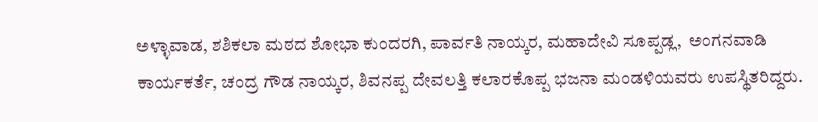ಅಳ್ಳಾವಾಡ, ಶಶಿಕಲಾ ಮಠದ ಶೋಭಾ ಕುಂದರಗಿ, ಪಾರ್ವತಿ ನಾಯ್ಕರ, ಮಹಾದೇವಿ ಸೂಪ್ಪಡ್ಲ,  ಅಂಗನವಾಡಿ ಕಾರ್ಯಕರ್ತೆ, ಚಂದ್ರ ಗೌಡ ನಾಯ್ಕರ, ಶಿವನಪ್ಪ ದೇವಲತ್ತಿ ಕಲಾರಕೊಪ್ಪ ಭಜನಾ ಮಂಡಳಿಯವರು ಉಪಸ್ಥಿತರಿದ್ದರು.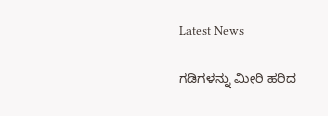Latest News

ಗಡಿಗಳನ್ನು ಮೀರಿ ಹರಿದ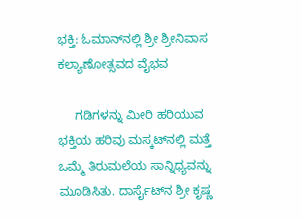ಭಕ್ತಿ: ಓಮಾನ್‌ನಲ್ಲಿ ಶ್ರೀ ಶ್ರೀನಿವಾಸ ಕಲ್ಯಾಣೋತ್ಸವದ ವೈಭವ

     ಗಡಿಗಳನ್ನು ಮೀರಿ ಹರಿಯುವ ಭಕ್ತಿಯ ಹರಿವು ಮಸ್ಕಟ್‌ನಲ್ಲಿ ಮತ್ತೆ ಒಮ್ಮೆ ತಿರುಮಲೆಯ ಸಾನ್ನಿಧ್ಯವನ್ನು ಮೂಡಿಸಿತು. ದಾರ್ಸೈಟ್‌ನ ಶ್ರೀ ಕೃಷ್ಣ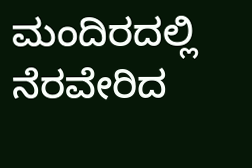ಮಂದಿರದಲ್ಲಿ ನೆರವೇರಿದ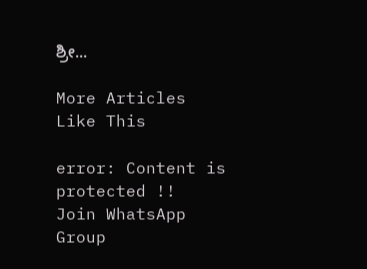ಶ್ರೀ...

More Articles Like This

error: Content is protected !!
Join WhatsApp Group